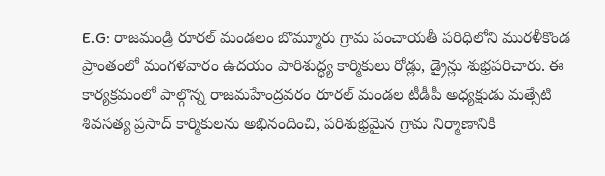E.G: రాజమండ్రి రూరల్ మండలం బొమ్మూరు గ్రామ పంచాయతీ పరిధిలోని మురళీకొండ ప్రాంతంలో మంగళవారం ఉదయం పారిశుద్ధ్య కార్మికులు రోడ్లు, డ్రైన్లు శుభ్రపరిచారు. ఈ కార్యక్రమంలో పాల్గొన్న రాజమహేంద్రవరం రూరల్ మండల టీడీపీ అధ్యక్షుడు మత్సేటి శివసత్య ప్రసాద్ కార్మికులను అభినందించి, పరిశుభ్రమైన గ్రామ నిర్మాణానికి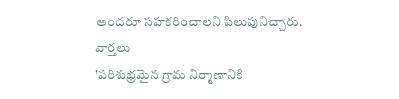అందరూ సహకరించాలని పిలుపునిచ్చారు.
వార్తలు
'పరిశుభ్రమైన గ్రామ నిర్మాణానికి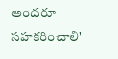అందరూ సహకరించాలి'